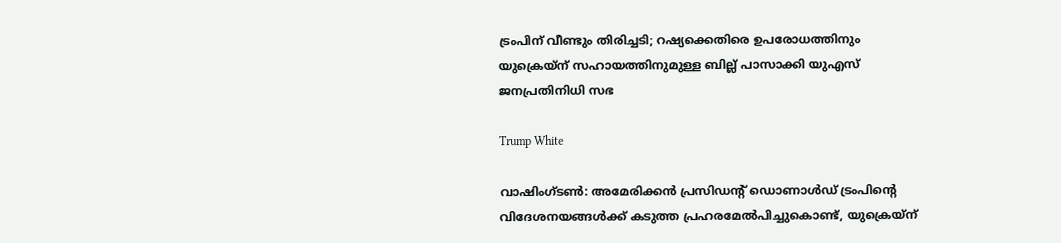ട്രംപിന് വീണ്ടും തിരിച്ചടി; റഷ്യക്കെതിരെ ഉപരോധത്തിനും യുക്രെയ്ന് സഹായത്തിനുമുള്ള ബില്ല് പാസാക്കി യുഎസ് ജനപ്രതിനിധി സഭ

Trump White

വാഷിംഗ്ടൺ: അമേരിക്കൻ പ്രസിഡന്റ് ഡൊണാൾഡ് ട്രംപിന്റെ വിദേശനയങ്ങൾക്ക് കടുത്ത പ്രഹരമേൽപിച്ചുകൊണ്ട്, യുക്രെയ്ന്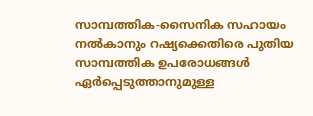സാമ്പത്തിക-സൈനിക സഹായം നൽകാനും റഷ്യക്കെതിരെ പുതിയ സാമ്പത്തിക ഉപരോധങ്ങൾ ഏർപ്പെടുത്താനുമുള്ള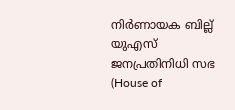നിർണായക ബില്ല് യുഎസ് ജനപ്രതിനിധി സഭ (House of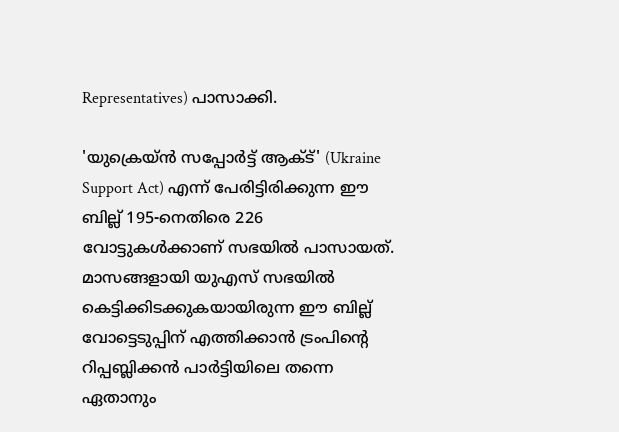Representatives) പാസാക്കി.

'യുക്രെയ്ൻ സപ്പോർട്ട് ആക്ട്' (Ukraine Support Act) എന്ന് പേരിട്ടിരിക്കുന്ന ഈ ബില്ല് 195-നെതിരെ 226 വോട്ടുകൾക്കാണ് സഭയിൽ പാസായത്. മാസങ്ങളായി യുഎസ് സഭയിൽ കെട്ടിക്കിടക്കുകയായിരുന്ന ഈ ബില്ല് വോട്ടെടുപ്പിന് എത്തിക്കാൻ ട്രംപിന്റെ റിപ്പബ്ലിക്കൻ പാർട്ടിയിലെ തന്നെ ഏതാനും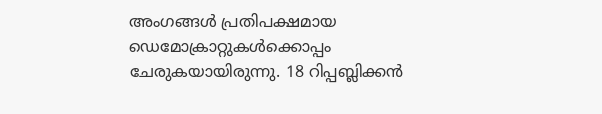അംഗങ്ങൾ പ്രതിപക്ഷമായ ഡെമോക്രാറ്റുകൾക്കൊപ്പം ചേരുകയായിരുന്നു. 18 റിപ്പബ്ലിക്കൻ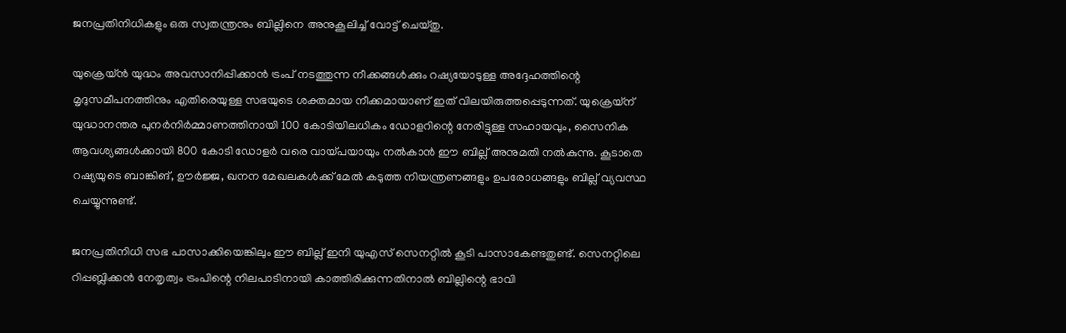ജനപ്രതിനിധികളും ഒരു സ്വതന്ത്രനും ബില്ലിനെ അനുകൂലിച്ച് വോട്ട് ചെയ്തു.

യുക്രെയ്ൻ യുദ്ധം അവസാനിപ്പിക്കാൻ ട്രംപ് നടത്തുന്ന നീക്കങ്ങൾക്കും റഷ്യയോടുള്ള അദ്ദേഹത്തിന്റെ മൃദുസമീപനത്തിനും എതിരെയുള്ള സഭയുടെ ശക്തമായ നീക്കമായാണ് ഇത് വിലയിരുത്തപ്പെടുന്നത്. യുക്രെയ്ന് യുദ്ധാനന്തര പുനർനിർമ്മാണത്തിനായി 100 കോടിയിലധികം ഡോളറിന്റെ നേരിട്ടുള്ള സഹായവും, സൈനിക ആവശ്യങ്ങൾക്കായി 800 കോടി ഡോളർ വരെ വായ്പയായും നൽകാൻ ഈ ബില്ല് അനുമതി നൽകുന്നു. കൂടാതെ റഷ്യയുടെ ബാങ്കിങ്, ഊർജ്ജ, ഖനന മേഖലകൾക്ക് മേൽ കടുത്ത നിയന്ത്രണങ്ങളും ഉപരോധങ്ങളും ബില്ല് വ്യവസ്ഥ ചെയ്യുന്നുണ്ട്.

ജനപ്രതിനിധി സഭ പാസാക്കിയെങ്കിലും ഈ ബില്ല് ഇനി യുഎസ് സെനറ്റിൽ കൂടി പാസാകേണ്ടതുണ്ട്. സെനറ്റിലെ റിപ്പബ്ലിക്കൻ നേതൃത്വം ട്രംപിന്റെ നിലപാടിനായി കാത്തിരിക്കുന്നതിനാൽ ബില്ലിന്റെ ഭാവി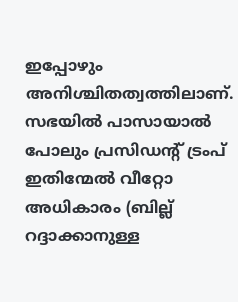ഇപ്പോഴും അനിശ്ചിതത്വത്തിലാണ്. സഭയിൽ പാസായാൽ പോലും പ്രസിഡന്റ് ട്രംപ് ഇതിന്മേൽ വീറ്റോ അധികാരം (ബില്ല് റദ്ദാക്കാനുള്ള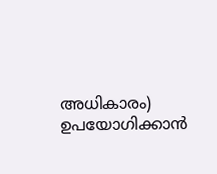അധികാരം) ഉപയോഗിക്കാൻ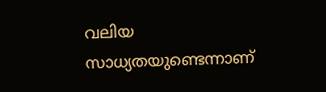വലിയ സാധ്യതയുണ്ടെന്നാണ്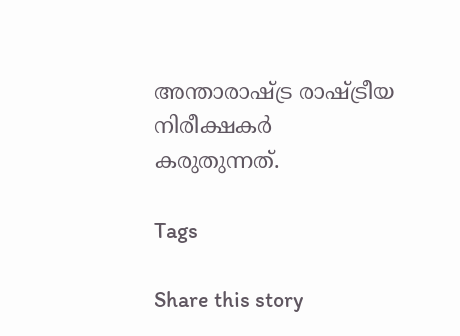അന്താരാഷ്ട്ര രാഷ്ട്രീയ നിരീക്ഷകർ കരുതുന്നത്.

Tags

Share this story